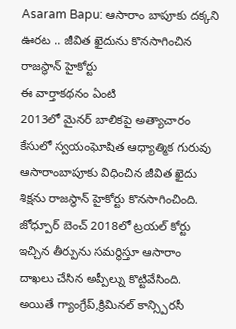Asaram Bapu: ఆసారాం బాపూకు దక్కని ఊరట .. జీవిత ఖైదును కొనసాగించిన రాజస్థాన్ హైకోర్టు
ఈ వార్తాకథనం ఏంటి
2013లో మైనర్ బాలికపై అత్యాచారం కేసులో స్వయంఘోషిత ఆధ్యాత్మిక గురువు ఆసారాంబాపూకు విధించిన జీవిత ఖైదు శిక్షను రాజస్థాన్ హైకోర్టు కొనసాగించింది. జోధ్పూర్ బెంచ్ 2018లో ట్రయల్ కోర్టు ఇచ్చిన తీర్పును సమర్థిస్తూ ఆసారాం దాఖలు చేసిన అప్పీల్ను కొట్టివేసింది. అయితే గ్యాంగ్రేప్,క్రిమినల్ కాన్స్పిరసీ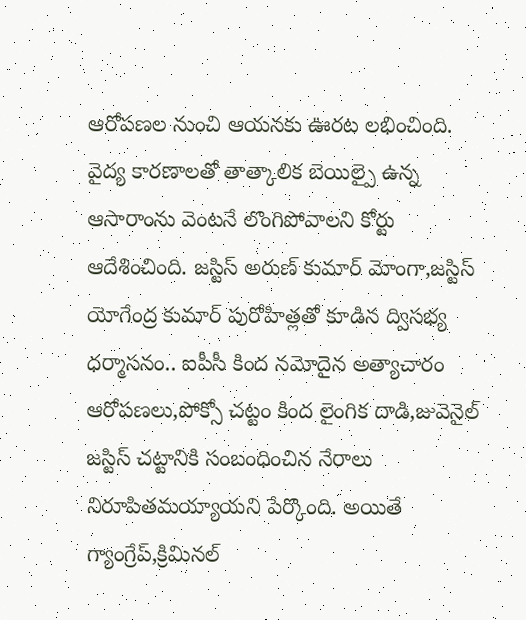ఆరోపణల నుంచి ఆయనకు ఊరట లభించింది. వైద్య కారణాలతో తాత్కాలిక బెయిల్పై ఉన్న ఆసారాంను వెంటనే లొంగిపోవాలని కోర్టు ఆదేశించింది. జస్టిస్ అరుణ్ కుమార్ మోంగా,జస్టిస్ యోగేంద్ర కుమార్ పురోహిత్లతో కూడిన ద్విసభ్య ధర్మాసనం.. ఐపీసీ కింద నమోదైన అత్యాచారం ఆరోపణలు,పోక్సో చట్టం కింద లైంగిక దాడి,జువెనైల్ జస్టిస్ చట్టానికి సంబంధించిన నేరాలు నిరూపితమయ్యాయని పేర్కొంది. అయితే గ్యాంగ్రేప్,క్రిమినల్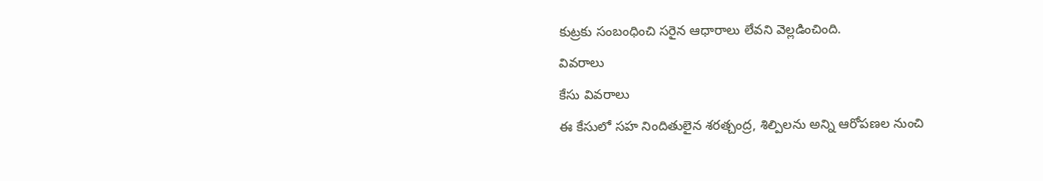కుట్రకు సంబంధించి సరైన ఆధారాలు లేవని వెల్లడించింది.
వివరాలు
కేసు వివరాలు
ఈ కేసులో సహ నిందితులైన శరత్చంద్ర, శిల్పిలను అన్ని ఆరోపణల నుంచి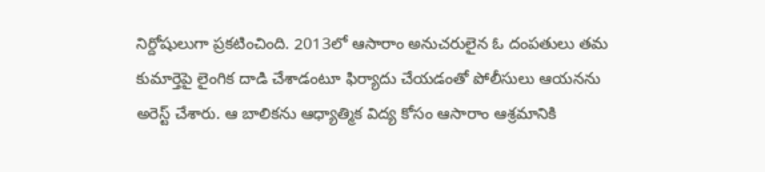నిర్దోషులుగా ప్రకటించింది. 2013లో ఆసారాం అనుచరులైన ఓ దంపతులు తమ కుమార్తెపై లైంగిక దాడి చేశాడంటూ ఫిర్యాదు చేయడంతో పోలీసులు ఆయనను అరెస్ట్ చేశారు. ఆ బాలికను ఆధ్యాత్మిక విద్య కోసం ఆసారాం ఆశ్రమానికి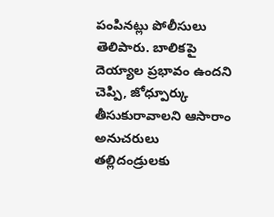పంపినట్లు పోలీసులు తెలిపారు. బాలికపై దెయ్యాల ప్రభావం ఉందని చెప్పి, జోధ్పూర్కు తీసుకురావాలని ఆసారాం అనుచరులు తల్లిదండ్రులకు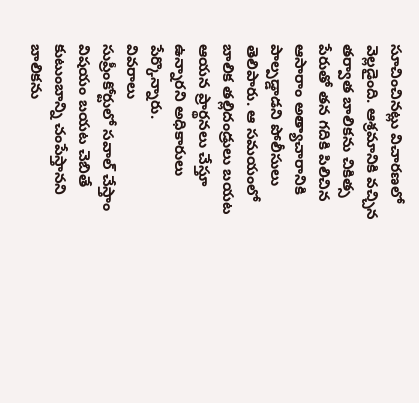సూచించినట్లు విచారణలో వెల్లడైంది. ఆశ్రమానికి వచ్చిన తర్వాత బాలికను చికిత్స పేరుతో తన గదికి పిలిచిన ఆసారాం అత్యాచారానికి పాల్పడ్డాడని పోలీసులు తెలిపారు. ఆ సమయంలో బాలిక తల్లిదండ్రులు బయట ఆయన ప్రార్థనలు చేస్తూ ఉన్నారని అధికారులు పేర్కొన్నారు.
వివరాలు
సుప్రీంకోర్టులో సవాల్ చేస్తాం
విషయం బయట చెబితే కుటుంబాన్ని చంపేస్తానని బాలికను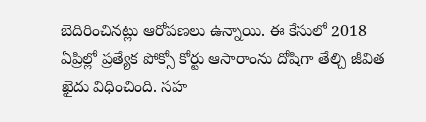బెదిరించినట్లు ఆరోపణలు ఉన్నాయి. ఈ కేసులో 2018 ఏప్రిల్లో ప్రత్యేక పోక్సో కోర్టు ఆసారాంను దోషిగా తేల్చి జీవిత ఖైదు విధించింది. సహ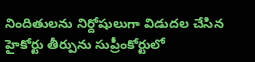నిందితులను నిర్దోషులుగా విడుదల చేసిన హైకోర్టు తీర్పును సుప్రీంకోర్టులో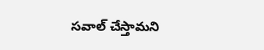సవాల్ చేస్తామని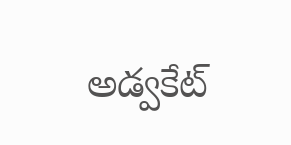అడ్వకేట్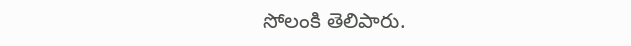సోలంకి తెలిపారు.